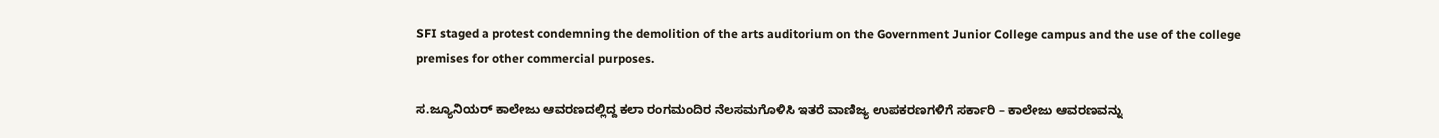SFI staged a protest condemning the demolition of the arts auditorium on the Government Junior College campus and the use of the college premises for other commercial purposes.

ಸ.ಜ್ಯೂನಿಯರ್ ಕಾಲೇಜು ಆವರಣದಲ್ಲಿದ್ದ ಕಲಾ ರಂಗಮಂದಿರ ನೆಲಸಮಗೊಳಿಸಿ ಇತರೆ ವಾಣಿಜ್ಯ ಉಪಕರಣಗಳಿಗೆ ಸರ್ಕಾರಿ – ಕಾಲೇಜು ಆವರಣವನ್ನು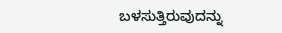ಬಳಸುತ್ತಿರುವುದನ್ನು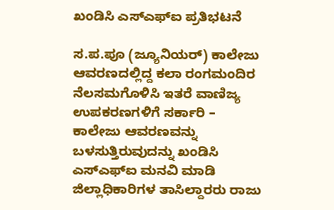ಖಂಡಿಸಿ ಎಸ್ಎಫ್ಐ ಪ್ರತಿಭಟನೆ

ಸ.ಪ.ಪೂ (ಜ್ಯೂನಿಯರ್) ಕಾಲೇಜು ಆವರಣದಲ್ಲಿದ್ದ ಕಲಾ ರಂಗಮಂದಿರ ನೆಲಸಮಗೊಳಿಸಿ ಇತರೆ ವಾಣಿಜ್ಯ ಉಪಕರಣಗಳಿಗೆ ಸರ್ಕಾರಿ – ಕಾಲೇಜು ಆವರಣವನ್ನು ಬಳಸುತ್ತಿರುವುದನ್ನು ಖಂಡಿಸಿ ಎಸ್ಎಫ್ಐ ಮನವಿ ಮಾಡಿ ಜಿಲ್ಲಾಧಿಕಾರಿಗಳ ತಾಸಿಲ್ದಾರರು ರಾಜು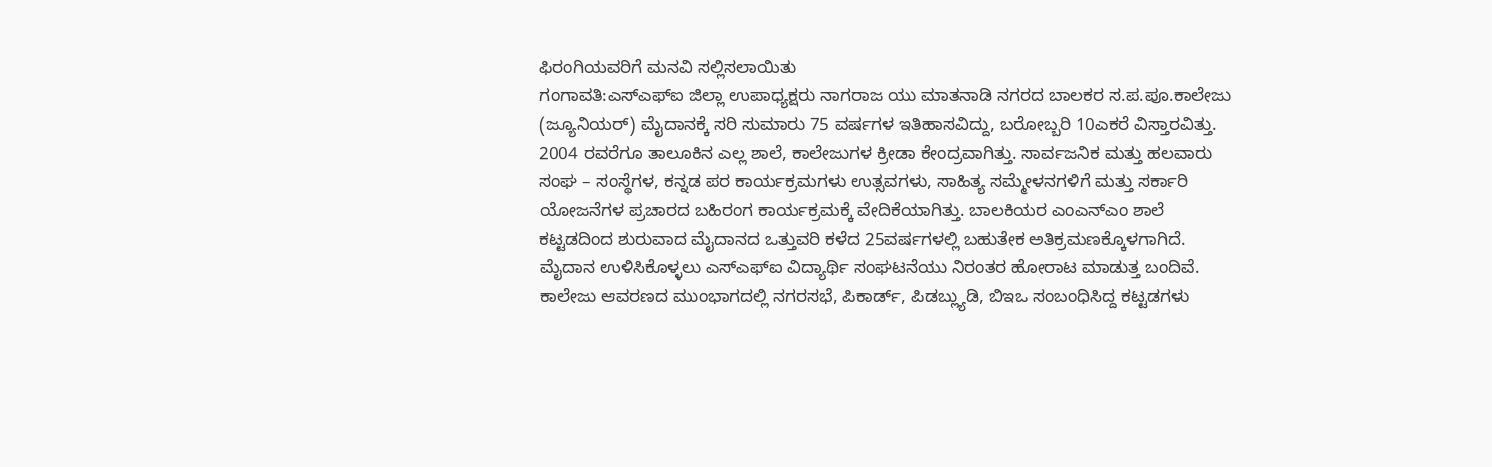ಫಿರಂಗಿಯವರಿಗೆ ಮನವಿ ಸಲ್ಲಿಸಲಾಯಿತು
ಗಂಗಾವತಿ:ಎಸ್ಎಫ್ಐ ಜಿಲ್ಲಾ ಉಪಾಧ್ಯಕ್ಷರು ನಾಗರಾಜ ಯು ಮಾತನಾಡಿ ನಗರದ ಬಾಲಕರ ಸ.ಪ.ಪೂ.ಕಾಲೇಜು (ಜ್ಯೂನಿಯರ್) ಮೈದಾನಕ್ಕೆ ಸರಿ ಸುಮಾರು 75 ವರ್ಷಗಳ ಇತಿಹಾಸವಿದ್ದು, ಬರೋಬ್ಬರಿ 10ಎಕರೆ ವಿಸ್ತಾರವಿತ್ತು. 2004 ರವರೆಗೂ ತಾಲೂಕಿನ ಎಲ್ಲ ಶಾಲೆ, ಕಾಲೇಜುಗಳ ಕ್ರೀಡಾ ಕೇಂದ್ರವಾಗಿತ್ತು. ಸಾರ್ವಜನಿಕ ಮತ್ತು ಹಲವಾರು ಸಂಘ – ಸಂಸ್ಥೆಗಳ, ಕನ್ನಡ ಪರ ಕಾರ್ಯಕ್ರಮಗಳು ಉತ್ಸವಗಳು, ಸಾಹಿತ್ಯ ಸಮ್ಮೇಳನಗಳಿಗೆ ಮತ್ತು ಸರ್ಕಾರಿ ಯೋಜನೆಗಳ ಪ್ರಚಾರದ ಬಹಿರಂಗ ಕಾರ್ಯಕ್ರಮಕ್ಕೆ ವೇದಿಕೆಯಾಗಿತ್ತು. ಬಾಲಕಿಯರ ಎಂಎನ್ಎಂ ಶಾಲೆ ಕಟ್ಟಡದಿಂದ ಶುರುವಾದ ಮೈದಾನದ ಒತ್ತುವರಿ ಕಳೆದ 25ವರ್ಷಗಳಲ್ಲಿ ಬಹುತೇಕ ಅತಿಕ್ರಮಣಕ್ಕೊಳಗಾಗಿದೆ. ಮೈದಾನ ಉಳಿಸಿಕೊಳ್ಳಲು ಎಸ್ಎಫ್ಐ ವಿದ್ಯಾರ್ಥಿ ಸಂಘಟನೆಯು ನಿರಂತರ ಹೋರಾಟ ಮಾಡುತ್ತ ಬಂದಿವೆ.
ಕಾಲೇಜು ಆವರಣದ ಮುಂಭಾಗದಲ್ಲಿ ನಗರಸಭೆ, ಪಿಕಾರ್ಡ್, ಪಿಡಬ್ಲ್ಯುಡಿ, ಬಿಇಒ ಸಂಬಂಧಿಸಿದ್ದ ಕಟ್ಟಡಗಳು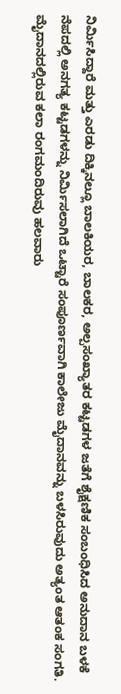ನಿರ್ಮಿಸಿದ್ದಾರೆ ಮತ್ತು ಎರಡು ದಿಕ್ಕಿನಲ್ಲೂ ಬಾಲಕಿಯರ, ಬಾಲಕರ, ಅಲ್ಪಸಂಖ್ಯಾತರ ಕಟ್ಟಡಗಳ ಜತೆಗೆ ಶೈಕ್ಷಣಿಕ ಸಂಬಂಧಿಸಿದ ಅನುದಾನ ಬಳಕೆ ನೆಪದಲ್ಲಿ ಅನಗತ್ಯ ಕಟ್ಟಡಗಳನ್ನು ನಿರ್ಮಿಸಲಾಗಿದೆ ಒಟ್ಟಾರೆ ಸಂಪೂರ್ಣವಾಗಿ ಕಾಲೇಜು ಮೈದಾನವನ್ನು ಬಳಸಿರುವುದು ಅತ್ಯಂತ ಆತಂಕ ಸಂಗತಿ.
ಮೈದಾನದಲ್ಲಿರುವ ಕಲಾ ರಂಗಮಂದಿರುವು ಹಲವಾರು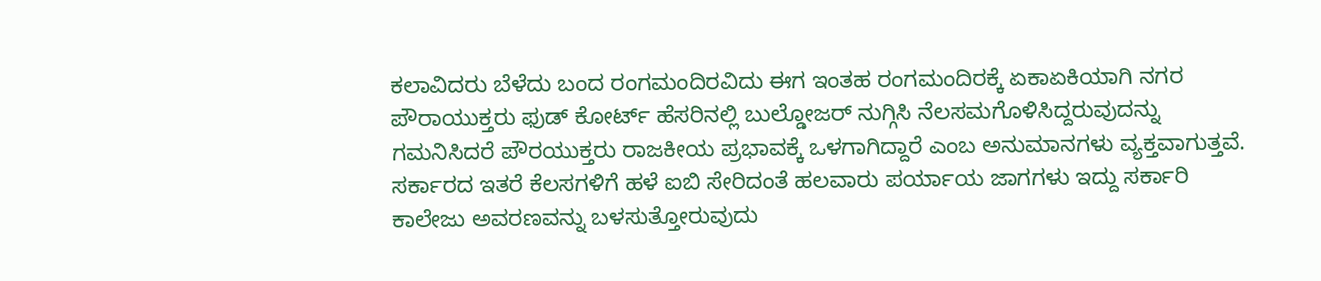ಕಲಾವಿದರು ಬೆಳೆದು ಬಂದ ರಂಗಮಂದಿರವಿದು ಈಗ ಇಂತಹ ರಂಗಮಂದಿರಕ್ಕೆ ಏಕಾಏಕಿಯಾಗಿ ನಗರ ಪೌರಾಯುಕ್ತರು ಫುಡ್ ಕೋರ್ಟ್ ಹೆಸರಿನಲ್ಲಿ ಬುಲ್ಡೋಜರ್ ನುಗ್ಗಿಸಿ ನೆಲಸಮಗೊಳಿಸಿದ್ದರುವುದನ್ನು ಗಮನಿಸಿದರೆ ಪೌರಯುಕ್ತರು ರಾಜಕೀಯ ಪ್ರಭಾವಕ್ಕೆ ಒಳಗಾಗಿದ್ದಾರೆ ಎಂಬ ಅನುಮಾನಗಳು ವ್ಯಕ್ತವಾಗುತ್ತವೆ.
ಸರ್ಕಾರದ ಇತರೆ ಕೆಲಸಗಳಿಗೆ ಹಳೆ ಐಬಿ ಸೇರಿದಂತೆ ಹಲವಾರು ಪರ್ಯಾಯ ಜಾಗಗಳು ಇದ್ದು ಸರ್ಕಾರಿ ಕಾಲೇಜು ಅವರಣವನ್ನು ಬಳಸುತ್ತೋರುವುದು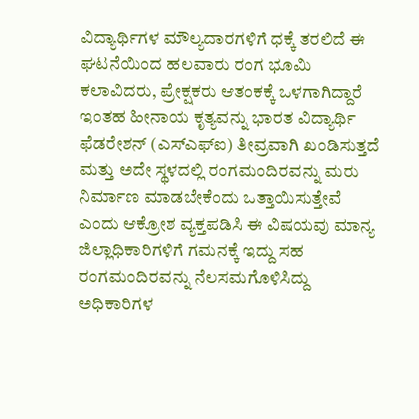ವಿದ್ಯಾರ್ಥಿಗಳ ಮೌಲ್ಯದಾರಗಳಿಗೆ ಧಕ್ಕೆ ತರಲಿದೆ ಈ ಘಟನೆಯಿಂದ ಹಲವಾರು ರಂಗ ಭೂಮಿ ಕಲಾವಿದರು, ಪ್ರೇಕ್ಷಕರು ಆತಂಕಕ್ಕೆ ಒಳಗಾಗಿದ್ದಾರೆ ಇಂತಹ ಹೀನಾಯ ಕೃತ್ಯವನ್ನು ಭಾರತ ವಿದ್ಯಾರ್ಥಿ ಫೆಡರೇಶನ್ (ಎಸ್ಎಫ್ಐ) ತೀವ್ರವಾಗಿ ಖಂಡಿಸುತ್ತದೆ ಮತ್ತು ಅದೇ ಸ್ಥಳದಲ್ಲಿ ರಂಗಮಂದಿರವನ್ನು ಮರು ನಿರ್ಮಾಣ ಮಾಡಬೇಕೆಂದು ಒತ್ತಾಯಿಸುತ್ತೇವೆ ಎಂದು ಆಕ್ರೋಶ ವ್ಯಕ್ತಪಡಿಸಿ ಈ ವಿಷಯವು ಮಾನ್ಯ ಜಿಲ್ಲಾಧಿಕಾರಿಗಳಿಗೆ ಗಮನಕ್ಕೆ ಇದ್ದು ಸಹ ರಂಗಮಂದಿರವನ್ನು ನೆಲಸಮಗೊಳಿಸಿದ್ದು ಅಧಿಕಾರಿಗಳ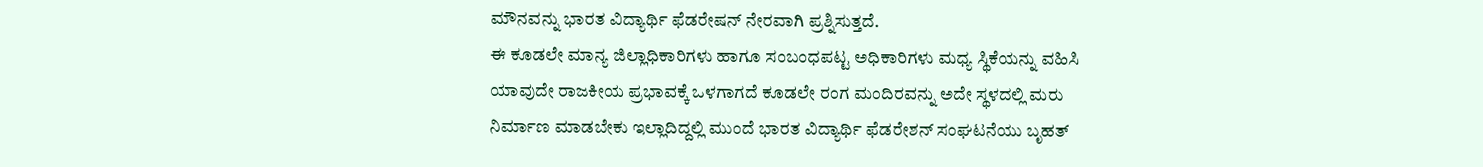ಮೌನವನ್ನು ಭಾರತ ವಿದ್ಯಾರ್ಥಿ ಫೆಡರೇಷನ್ ನೇರವಾಗಿ ಪ್ರಶ್ನಿಸುತ್ತದೆ.
ಈ ಕೂಡಲೇ ಮಾನ್ಯ ಜಿಲ್ಲಾಧಿಕಾರಿಗಳು ಹಾಗೂ ಸಂಬಂಧಪಟ್ಟ ಅಧಿಕಾರಿಗಳು ಮಧ್ಯ ಸ್ಥಿಕೆಯನ್ನು ವಹಿಸಿ ಯಾವುದೇ ರಾಜಕೀಯ ಪ್ರಭಾವಕ್ಕೆ ಒಳಗಾಗದೆ ಕೂಡಲೇ ರಂಗ ಮಂದಿರವನ್ನು ಅದೇ ಸ್ಥಳದಲ್ಲಿ ಮರು ನಿರ್ಮಾಣ ಮಾಡಬೇಕು ಇಲ್ಲಾದಿದ್ದಲ್ಲಿ ಮುಂದೆ ಭಾರತ ವಿದ್ಯಾರ್ಥಿ ಫೆಡರೇಶನ್ ಸಂಘಟನೆಯು ಬೃಹತ್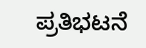ಪ್ರತಿಭಟನೆ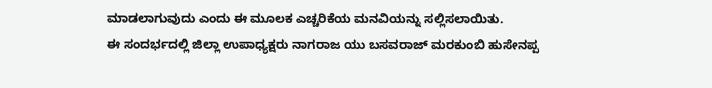ಮಾಡಲಾಗುವುದು ಎಂದು ಈ ಮೂಲಕ ಎಚ್ಚರಿಕೆಯ ಮನವಿಯನ್ನು ಸಲ್ಲಿಸಲಾಯಿತು.
ಈ ಸಂದರ್ಭದಲ್ಲಿ ಜಿಲ್ಲಾ ಉಪಾಧ್ಯಕ್ಷರು ನಾಗರಾಜ ಯು ಬಸವರಾಜ್ ಮರಕುಂಬಿ ಹುಸೇನಪ್ಪ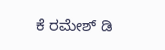ಕೆ ರಮೇಶ್ ಡಿ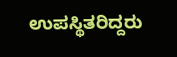ಉಪಸ್ಥಿತರಿದ್ದರು